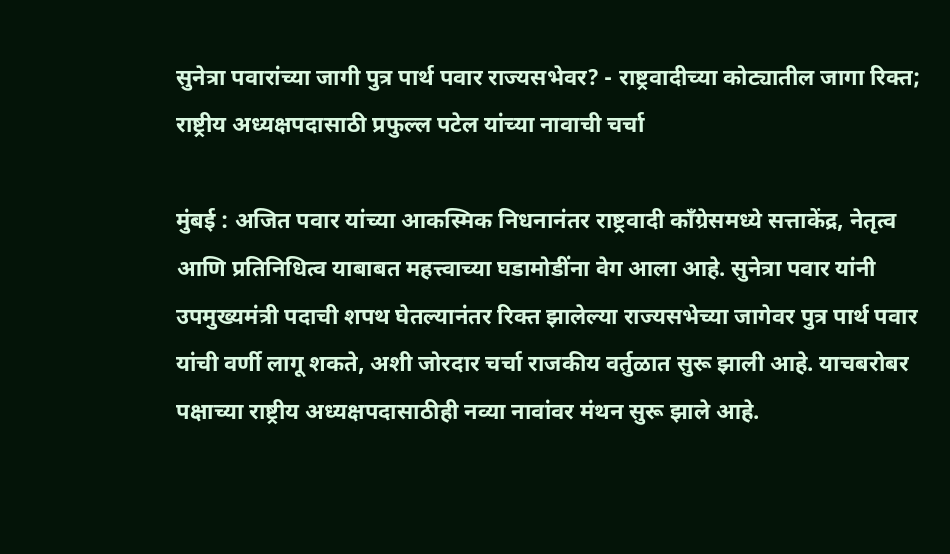सुनेत्रा पवारांच्या जागी पुत्र पार्थ पवार राज्यसभेवर? - राष्ट्रवादीच्या कोट्यातील जागा रिक्त; राष्ट्रीय अध्यक्षपदासाठी प्रफुल्ल पटेल यांच्या नावाची चर्चा

मुंबई : अजित पवार यांच्या आकस्मिक निधनानंतर राष्ट्रवादी काँग्रेसमध्ये सत्ताकेंद्र, नेतृत्व आणि प्रतिनिधित्व याबाबत महत्त्वाच्या घडामोडींना वेग आला आहे. सुनेत्रा पवार यांनी उपमुख्यमंत्री पदाची शपथ घेतल्यानंतर रिक्त झालेल्या राज्यसभेच्या जागेवर पुत्र पार्थ पवार यांची वर्णी लागू शकते, अशी जोरदार चर्चा राजकीय वर्तुळात सुरू झाली आहे. याचबरोबर पक्षाच्या राष्ट्रीय अध्यक्षपदासाठीही नव्या नावांवर मंथन सुरू झाले आहे.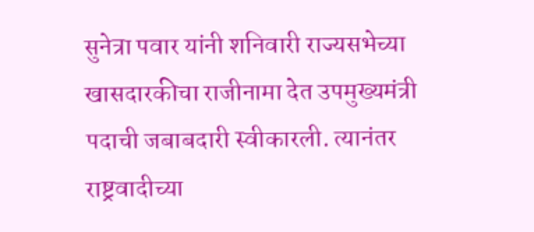सुनेत्रा पवार यांनी शनिवारी राज्यसभेच्या खासदारकीचा राजीनामा देत उपमुख्यमंत्री पदाची जबाबदारी स्वीकारली. त्यानंतर राष्ट्रवादीच्या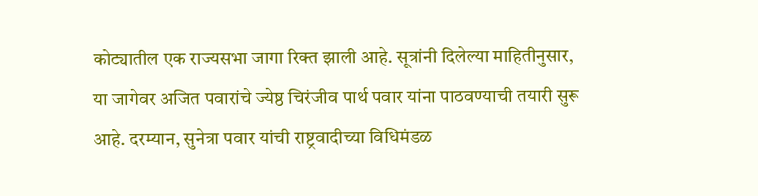कोट्यातील एक राज्यसभा जागा रिक्त झाली आहे. सूत्रांनी दिलेल्या माहितीनुसार, या जागेवर अजित पवारांचे ज्येष्ठ चिरंजीव पार्थ पवार यांना पाठवण्याची तयारी सुरू आहे. दरम्यान, सुनेत्रा पवार यांची राष्ट्रवादीच्या विधिमंडळ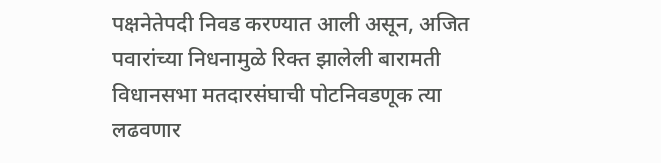पक्षनेतेपदी निवड करण्यात आली असून, अजित पवारांच्या निधनामुळे रिक्त झालेली बारामती विधानसभा मतदारसंघाची पोटनिवडणूक त्या लढवणार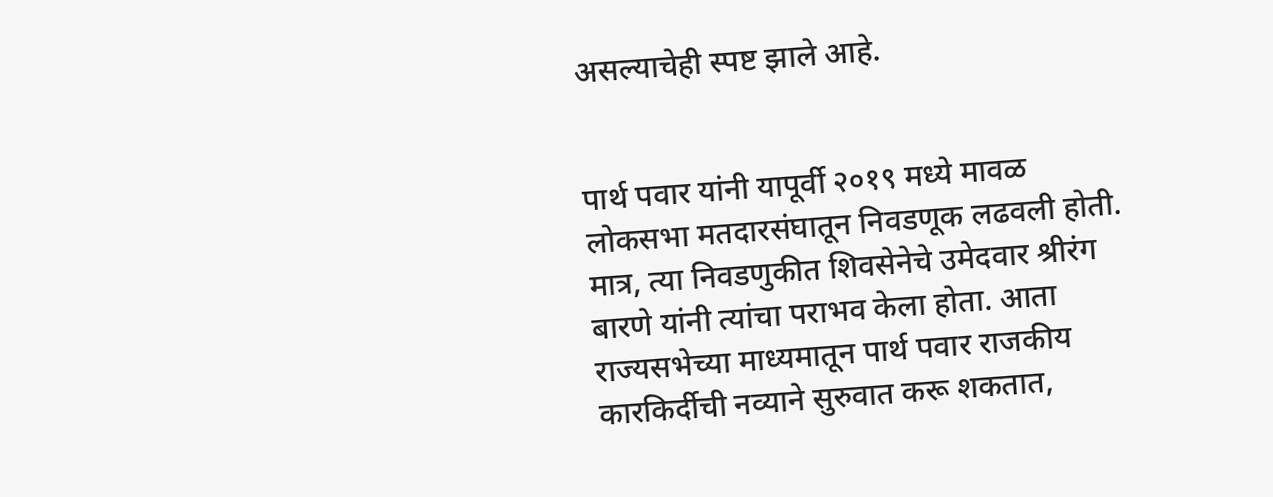असल्याचेही स्पष्ट झाले आहे.


पार्थ पवार यांनी यापूर्वी २०१९ मध्ये मावळ लोकसभा मतदारसंघातून निवडणूक लढवली होती. मात्र, त्या निवडणुकीत शिवसेनेचे उमेदवार श्रीरंग बारणे यांनी त्यांचा पराभव केला होता. आता राज्यसभेच्या माध्यमातून पार्थ पवार राजकीय कारकिर्दीची नव्याने सुरुवात करू शकतात,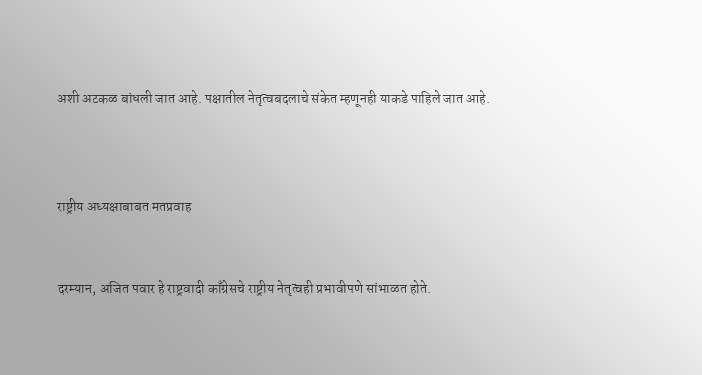अशी अटकळ बांधली जात आहे. पक्षातील नेतृत्वबदलाचे संकेत म्हणूनही याकडे पाहिले जात आहे.



राष्ट्रीय अध्यक्षाबाबत मतप्रवाह


दरम्यान, अजित पवार हे राष्ट्रवादी काँग्रेसचे राष्ट्रीय नेतृत्वही प्रभावीपणे सांभाळत होते.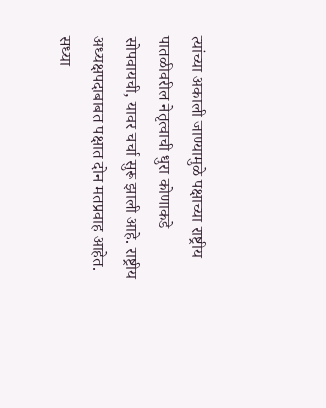त्यांच्या अकाली जाण्यामुळे पक्षाच्या राष्ट्रीय पातळीवरील नेतृत्वाची धुरा कोणाकडे सोपवायची, यावर चर्चा सुरू झाली आहे. राष्ट्रीय अध्यक्षपदाबाबत पक्षात दोन मतप्रवाह आहेत. सध्या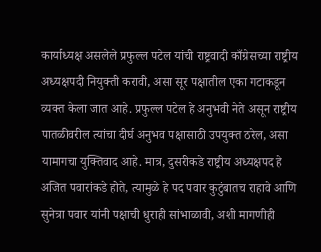कार्याध्यक्ष असलेले प्रफुल्ल पटेल यांची राष्ट्रवादी काँग्रेसच्या राष्ट्रीय अध्यक्षपदी नियुक्ती करावी, असा सूर पक्षातील एका गटाकडून व्यक्त केला जात आहे. प्रफुल्ल पटेल हे अनुभवी नेते असून राष्ट्रीय पातळीवरील त्यांचा दीर्घ अनुभव पक्षासाठी उपयुक्त ठरेल, असा यामागचा युक्तिवाद आहे. मात्र, दुसरीकडे राष्ट्रीय अध्यक्षपद हे अजित पवारांकडे होते, त्यामुळे हे पद पवार कुटुंबातच राहावे आणि सुनेत्रा पवार यांनी पक्षाची धुराही सांभाळावी, अशी मागणीही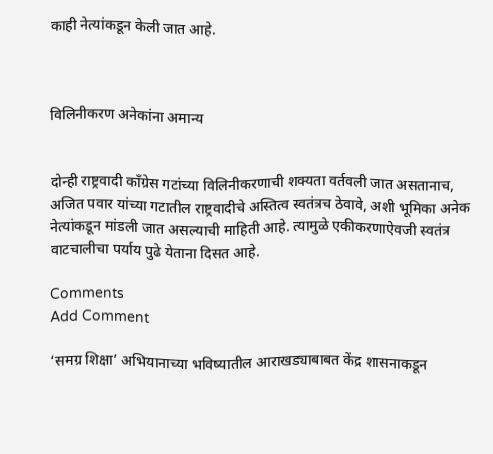काही नेत्यांकडून केली जात आहे.



विलिनीकरण अनेकांना अमान्य


दोन्ही राष्ट्रवादी काँग्रेस गटांच्या विलिनीकरणाची शक्यता वर्तवली जात असतानाच, अजित पवार यांच्या गटातील राष्ट्रवादीचे अस्तित्व स्वतंत्रच ठेवावे, अशी भूमिका अनेक नेत्यांकडून मांडली जात असल्याची माहिती आहे. त्यामुळे एकीकरणाऐवजी स्वतंत्र वाटचालीचा पर्याय पुढे येताना दिसत आहे.

Comments
Add Comment

‘समग्र शिक्षा’ अभियानाच्या भविष्यातील आराखड्याबाबत केंद्र शासनाकडून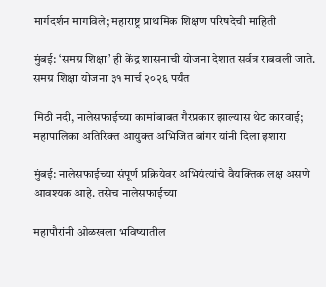मार्गदर्शन मागविले; महाराष्ट्र प्राथमिक शिक्षण परिषदेची माहिती

मुंबई: ‘समग्र शिक्षा’ ही केंद्र शासनाची योजना देशात सर्वत्र राबवली जाते. समग्र शिक्षा योजना ३१ मार्च २०२६ पर्यंत

मिठी नदी, नालेसफाईच्या कामांबाबत गैरप्रकार झाल्यास थेट कारवाई; महापालिका अतिरिक्त आयुक्त अभिजित बांगर यांनी दिला इशारा

मुंबई: नालेसफाईच्या संपूर्ण प्रक्रियेवर अभियंत्यांचे वैयक्तिक लक्ष असणे आवश्यक आहे. तसेच नालेसफाईच्या

महापौरांनी ओळखला भविष्यातील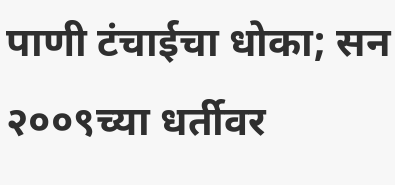पाणी टंचाईचा धोका; सन २००९च्या धर्तीवर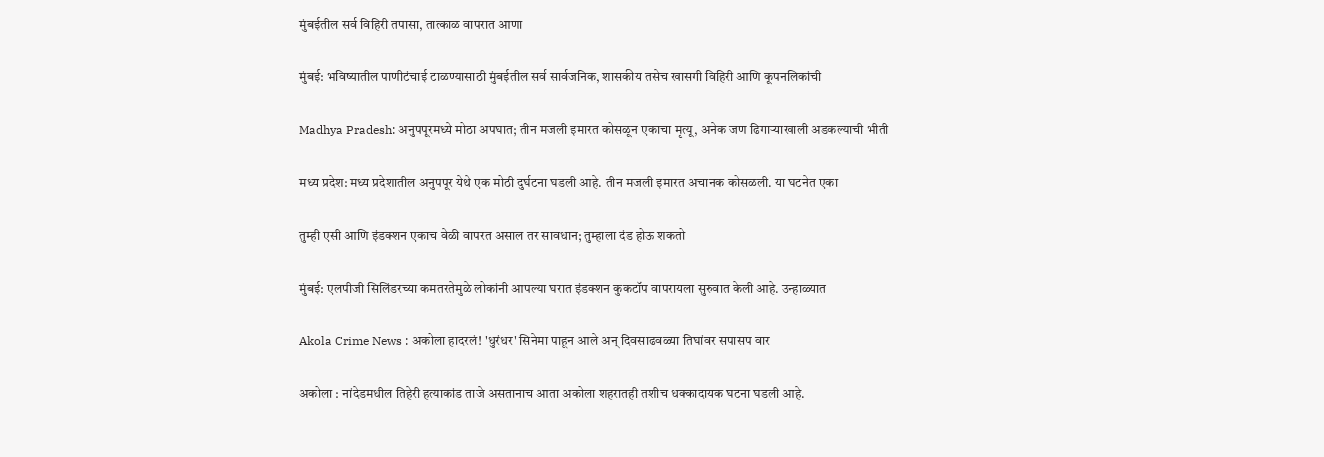मुंबईतील सर्व विहिरी तपासा, तात्काळ वापरात आणा

मुंबई: भविष्यातील पाणीटंचाई टाळण्यासाठी मुंबईतील सर्व सार्वजनिक, शासकीय तसेच खासगी विहिरी आणि कूपनलिकांची

Madhya Pradesh: अनुपपूरमध्ये मोठा अपघात; तीन मजली इमारत कोसळून एकाचा मृत्यू, अनेक जण ढिगाऱ्याखाली अडकल्याची भीती

मध्य प्रदेश: मध्य प्रदेशातील अनुपपूर येथे एक मोठी दुर्घटना घडली आहे. तीन मजली इमारत अचानक कोसळली. या घटनेत एका

तुम्ही एसी आणि इंडक्शन एकाच वेळी वापरत असाल तर सावधान; तुम्हाला दंड होऊ शकतो

मुंबई: एलपीजी सिलिंडरच्या कमतरतेमुळे लोकांनी आपल्या घरात इंडक्शन कुकटॉप वापरायला सुरुवात केली आहे. उन्हाळ्यात

Akola Crime News : अकोला हादरलं! 'धुरंधर' सिनेमा पाहून आले अन् दिवसाढवळ्या तिघांवर सपासप वार

अकोला : नांदेडमधील तिहेरी हत्याकांड ताजे असतानाच आता अकोला शहरातही तशीच धक्कादायक घटना घडली आहे.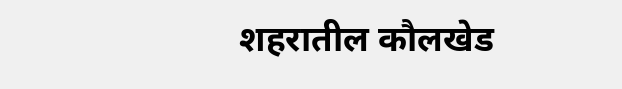शहरातील कौलखेड